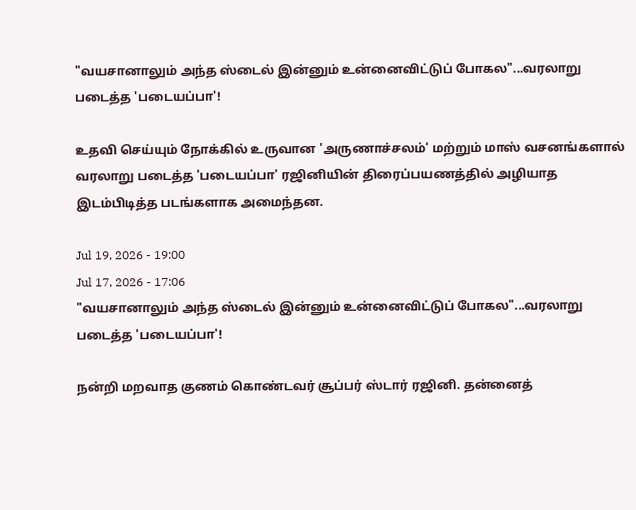"வயசானாலும் அந்த ஸ்டைல் இன்னும் உன்னைவிட்டுப் போகல"...வரலாறு படைத்த 'படையப்பா'!

உதவி செய்யும் நோக்கில் உருவான 'அருணாச்சலம்' மற்றும் மாஸ் வசனங்களால் வரலாறு படைத்த 'படையப்பா' ரஜினியின் திரைப்பயணத்தில் அழியாத இடம்பிடித்த படங்களாக அமைந்தன.

Jul 19, 2026 - 19:00
Jul 17, 2026 - 17:06
"வயசானாலும் அந்த ஸ்டைல் இன்னும் உன்னைவிட்டுப் போகல"...வரலாறு படைத்த 'படையப்பா'!

நன்றி மறவாத குணம் கொண்டவர் சூப்பர் ஸ்டார் ரஜினி. தன்னைத்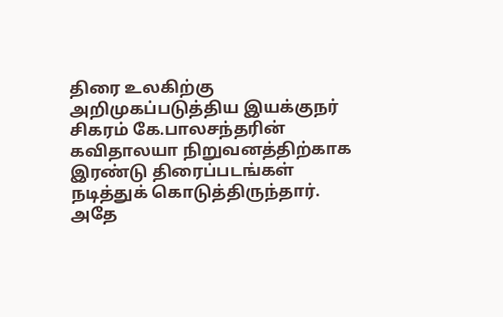திரை உலகிற்கு அறிமுகப்படுத்திய இயக்குநர் சிகரம் கே.பாலசந்தரின் கவிதாலயா நிறுவனத்திற்காக இரண்டு திரைப்படங்கள் நடித்துக் கொடுத்திருந்தார். அதே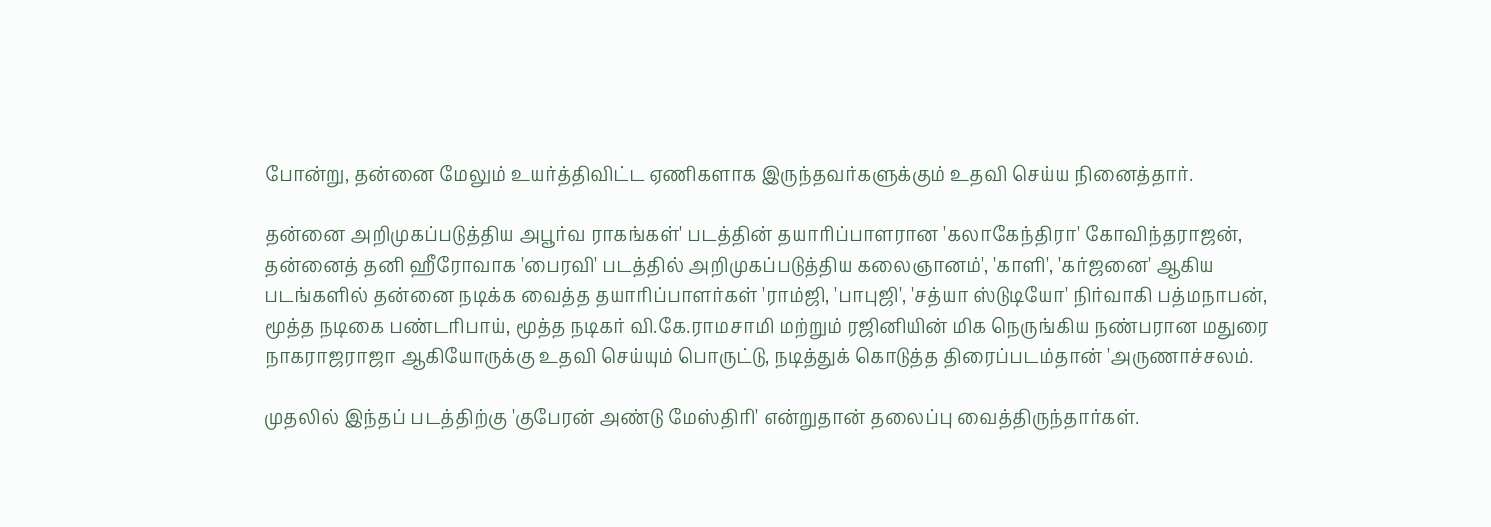போன்று, தன்னை மேலும் உயர்த்திவிட்ட ஏணிகளாக இருந்தவர்களுக்கும் உதவி செய்ய நினைத்தார்.

தன்னை அறிமுகப்படுத்திய அபூர்வ ராகங்கள்' படத்தின் தயாரிப்பாளரான 'கலாகேந்திரா' கோவிந்தராஜன், தன்னைத் தனி ஹீரோவாக 'பைரவி' படத்தில் அறிமுகப்படுத்திய கலைஞானம்', 'காளி', 'கர்ஜனை' ஆகிய படங்களில் தன்னை நடிக்க வைத்த தயாரிப்பாளர்கள் 'ராம்ஜி, 'பாபுஜி', 'சத்யா ஸ்டுடியோ' நிர்வாகி பத்மநாபன், மூத்த நடிகை பண்டரிபாய், மூத்த நடிகர் வி.கே.ராமசாமி மற்றும் ரஜினியின் மிக நெருங்கிய நண்பரான மதுரை நாகராஜராஜா ஆகியோருக்கு உதவி செய்யும் பொருட்டு, நடித்துக் கொடுத்த திரைப்படம்தான் 'அருணாச்சலம்.

முதலில் இந்தப் படத்திற்கு 'குபேரன் அண்டு மேஸ்திரி' என்றுதான் தலைப்பு வைத்திருந்தார்கள்.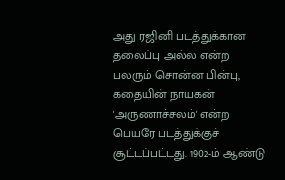அது ரஜினி படத்துக்கான தலைப்பு அல்ல என்ற பலரும் சொன்ன பின்பு, கதையின் நாயகன் 'அருணாச்சலம்' என்ற பெயரே படத்துக்குச் சூட்டப்பட்டது. 1902-ம் ஆண்டு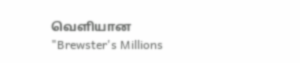வெளியான "Brewster's Millions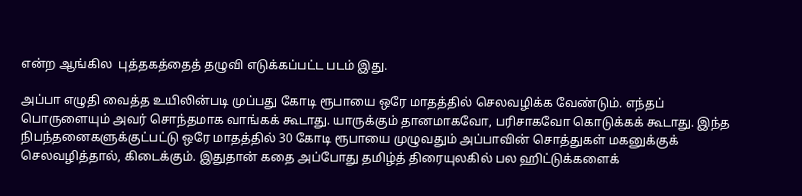என்ற ஆங்கில  புத்தகத்தைத் தழுவி எடுக்கப்பட்ட படம் இது.

அப்பா எழுதி வைத்த உயிலின்படி முப்பது கோடி ரூபாயை ஒரே மாதத்தில் செலவழிக்க வேண்டும். எந்தப் பொருளையும் அவர் சொந்தமாக வாங்கக் கூடாது. யாருக்கும் தானமாகவோ, பரிசாகவோ கொடுக்கக் கூடாது. இந்த நிபந்தனைகளுக்குட்பட்டு ஒரே மாதத்தில் 30 கோடி ரூபாயை முழுவதும் அப்பாவின் சொத்துகள் மகனுக்குக் செலவழித்தால், கிடைக்கும். இதுதான் கதை அப்போது தமிழ்த் திரையுலகில் பல ஹிட்டுக்களைக்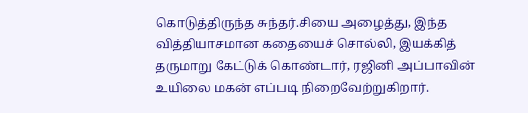கொடுத்திருந்த சுந்தர்.சியை அழைத்து, இந்த வித்தியாசமான கதையைச் சொல்லி, இயக்கித் தருமாறு கேட்டுக் கொண்டார், ரஜினி அப்பாவின் உயிலை மகன் எப்படி நிறைவேற்றுகிறார்.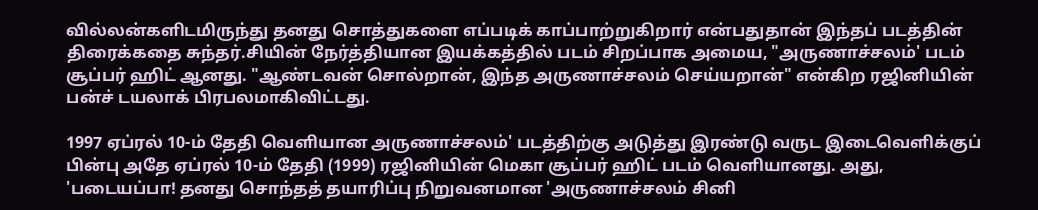வில்லன்களிடமிருந்து தனது சொத்துகளை எப்படிக் காப்பாற்றுகிறார் என்பதுதான் இந்தப் படத்தின் திரைக்கதை சுந்தர்.சியின் நேர்த்தியான இயக்கத்தில் படம் சிறப்பாக அமைய, "அருணாச்சலம்' படம் சூப்பர் ஹிட் ஆனது. "ஆண்டவன் சொல்றான், இந்த அருணாச்சலம் செய்யறான்" என்கிற ரஜினியின் பன்ச் டயலாக் பிரபலமாகிவிட்டது.

1997 ஏப்ரல் 10-ம் தேதி வெளியான அருணாச்சலம்' படத்திற்கு அடுத்து இரண்டு வருட இடைவெளிக்குப் பின்பு அதே ஏப்ரல் 10-ம் தேதி (1999) ரஜினியின் மெகா சூப்பர் ஹிட் படம் வெளியானது. அது, 'படையப்பா! தனது சொந்தத் தயாரிப்பு நிறுவனமான 'அருணாச்சலம் சினி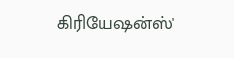கிரியேஷன்ஸ்'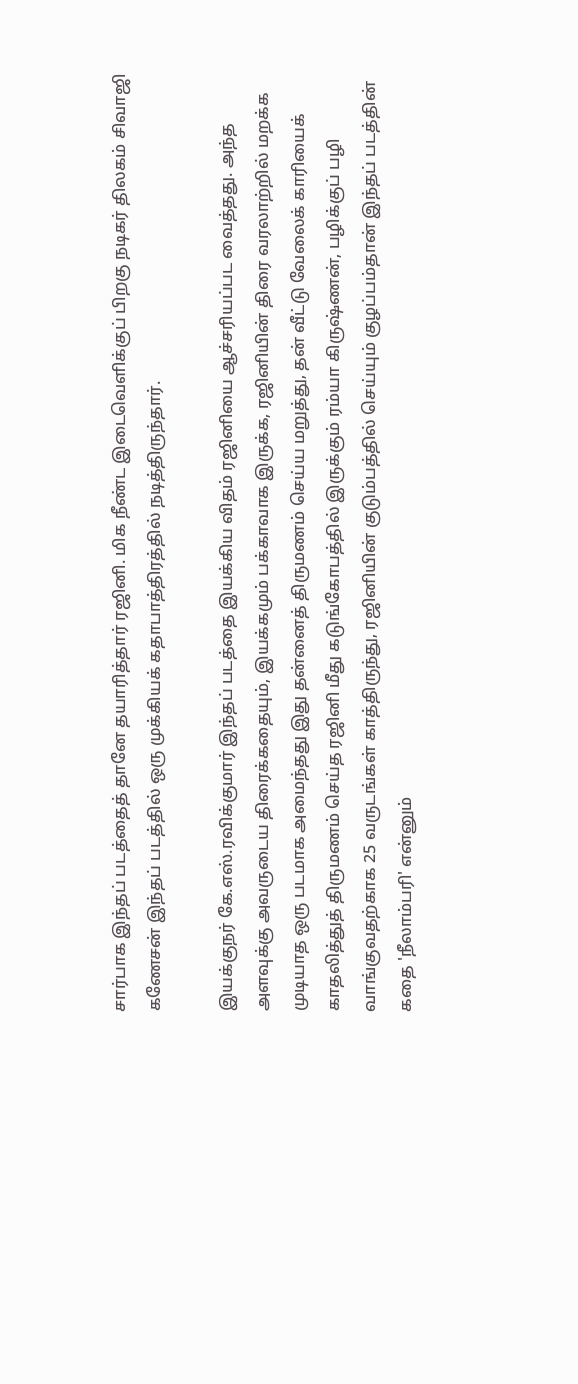சார்பாக இந்தப் படத்தைத் தானே தயாரித்தார் ரஜினி. மிக நீண்ட இடைவெளிக்குப் பிறகு நடிகர் திலகம் சிவாஜி கணேசன் இந்தப் படத்தில் ஒரு முக்கியக் கதாபாத்திரத்தில் நடித்திருந்தார்.

இயக்குநர் கே.எஸ்.ரவிக்குமார் இந்தப் படத்தை இயக்கிய விதம் ரஜினியை ஆச்சரியப்பட வைத்தது. அந்த அளவுக்கு அவருடைய திரைக்கதையும், இயக்கமும் பக்காவாக இருக்க, ரஜினியின் திரை வரலாற்றில் மறக்க முடியாத ஒரு படமாக அமைந்தது இது தன்னைத் திருமணம் செய்ய மறுத்து, தன் வீட்டு வேலைக் காரியைக் காதலித்துத் திருமணம் செய்த ரஜினி மீது கடுங்கோபத்தில் இருக்கும் ரம்யா கிருஷ்ணன், பழிக்குப் பழி வாங்குவதற்காக 25 வருடங்கள் காத்திருந்து, ரஜினியின் குடும்பத்தில் செய்யும் குழப்பம்தான் இந்தப் படத்தின் கதை 'நீலாம்பரி' என்னும்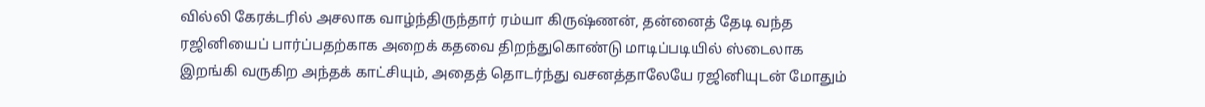வில்லி கேரக்டரில் அசலாக வாழ்ந்திருந்தார் ரம்யா கிருஷ்ணன், தன்னைத் தேடி வந்த ரஜினியைப் பார்ப்பதற்காக அறைக் கதவை திறந்துகொண்டு மாடிப்படியில் ஸ்டைலாக இறங்கி வருகிற அந்தக் காட்சியும், அதைத் தொடர்ந்து வசனத்தாலேயே ரஜினியுடன் மோதும்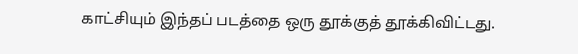காட்சியும் இந்தப் படத்தை ஒரு தூக்குத் தூக்கிவிட்டது.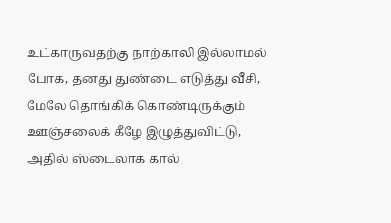உட்காருவதற்கு நாற்காலி இல்லாமல் போக, தனது துண்டை எடுத்து வீசி, மேலே தொங்கிக் கொண்டிருக்கும் ஊஞ்சலைக் கீழே இழுத்துவிட்டு, அதில் ஸ்டைலாக கால்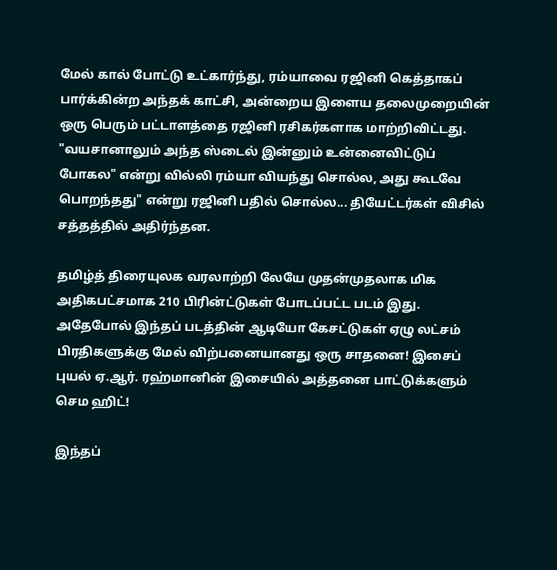மேல் கால் போட்டு உட்கார்ந்து, ரம்யாவை ரஜினி கெத்தாகப் பார்க்கின்ற அந்தக் காட்சி, அன்றைய இளைய தலைமுறையின் ஒரு பெரும் பட்டாளத்தை ரஜினி ரசிகர்களாக மாற்றிவிட்டது. "வயசானாலும் அந்த ஸ்டைல் இன்னும் உன்னைவிட்டுப் போகல" என்று வில்லி ரம்யா வியந்து சொல்ல, அது கூடவே பொறந்தது" என்று ரஜினி பதில் சொல்ல... தியேட்டர்கள் விசில் சத்தத்தில் அதிர்ந்தன.

தமிழ்த் திரையுலக வரலாற்றி லேயே முதன்முதலாக மிக அதிகபட்சமாக 210 பிரின்ட்டுகள் போடப்பட்ட படம் இது. அதேபோல் இந்தப் படத்தின் ஆடியோ கேசட்டுகள் ஏழு லட்சம் பிரதிகளுக்கு மேல் விற்பனையானது ஒரு சாதனை! இசைப் புயல் ஏ.ஆர். ரஹ்மானின் இசையில் அத்தனை பாட்டுக்களும் செம ஹிட்!

இந்தப்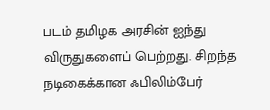படம் தமிழக அரசின் ஐந்து விருதுகளைப் பெற்றது. சிறந்த நடிகைக்கான ஃபிலிம்பேர்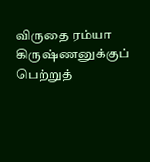விருதை ரம்யா கிருஷ்ணனுக்குப் பெற்றுத்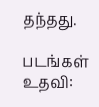தந்தது.

படங்கள் உதவி: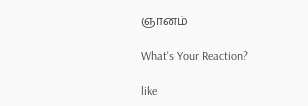ஞானம்

What's Your Reaction?

like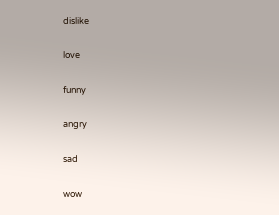dislike

love

funny

angry

sad

wow